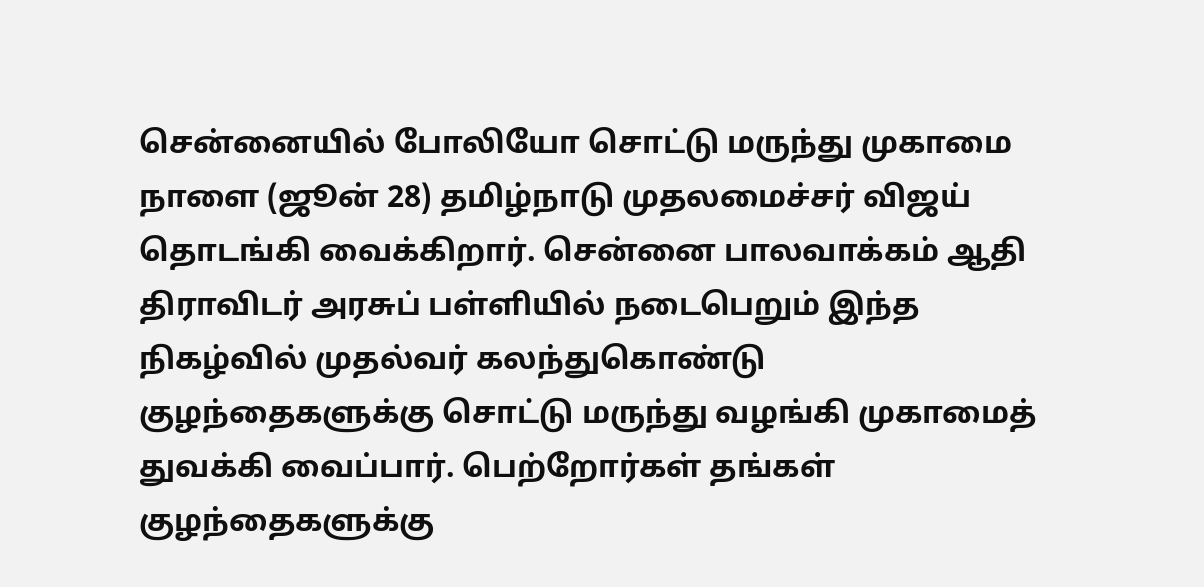சென்னையில் போலியோ சொட்டு மருந்து முகாமை நாளை (ஜூன் 28) தமிழ்நாடு முதலமைச்சர் விஜய் தொடங்கி வைக்கிறார். சென்னை பாலவாக்கம் ஆதி திராவிடர் அரசுப் பள்ளியில் நடைபெறும் இந்த நிகழ்வில் முதல்வர் கலந்துகொண்டு குழந்தைகளுக்கு சொட்டு மருந்து வழங்கி முகாமைத் துவக்கி வைப்பார். பெற்றோர்கள் தங்கள் குழந்தைகளுக்கு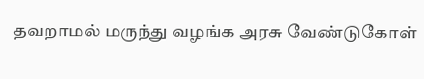தவறாமல் மருந்து வழங்க அரசு வேண்டுகோள்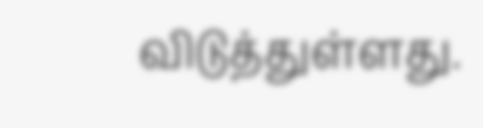விடுத்துள்ளது.